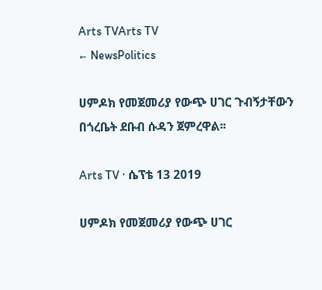Arts TVArts TV
← NewsPolitics

ሀምዶክ የመጀመሪያ የውጭ ሀገር ጉብኝታቸውን በጎረቤት ደቡብ ሱዳን ጀምረዋል፡፡

Arts TV · ሴፕቴ 13 2019

ሀምዶክ የመጀመሪያ የውጭ ሀገር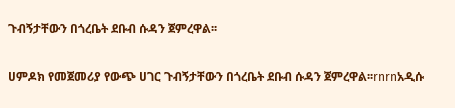ጉብኝታቸውን በጎረቤት ደቡብ ሱዳን ጀምረዋል፡፡

ሀምዶክ የመጀመሪያ የውጭ ሀገር ጉብኝታቸውን በጎረቤት ደቡብ ሱዳን ጀምረዋል፡፡rnrnአዲሱ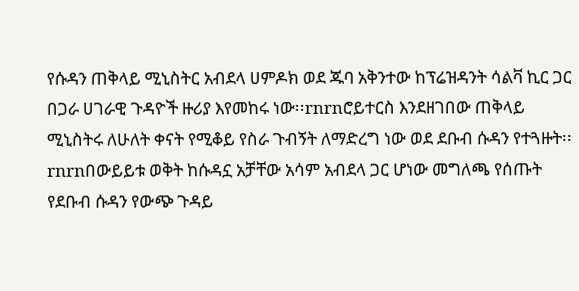የሱዳን ጠቅላይ ሚኒስትር አብደላ ሀምዶክ ወደ ጁባ አቅንተው ከፕሬዝዳንት ሳልቫ ኪር ጋር በጋራ ሀገራዊ ጉዳዮች ዙሪያ እየመከሩ ነው፡፡rnrnሮይተርስ እንደዘገበው ጠቅላይ ሚኒስትሩ ለሁለት ቀናት የሚቆይ የስራ ጉብኝት ለማድረግ ነው ወደ ደቡብ ሱዳን የተጓዙት፡፡rnrnበውይይቱ ወቅት ከሱዳኗ አቻቸው አሳም አብደላ ጋር ሆነው መግለጫ የሰጡት የደቡብ ሱዳን የውጭ ጉዳይ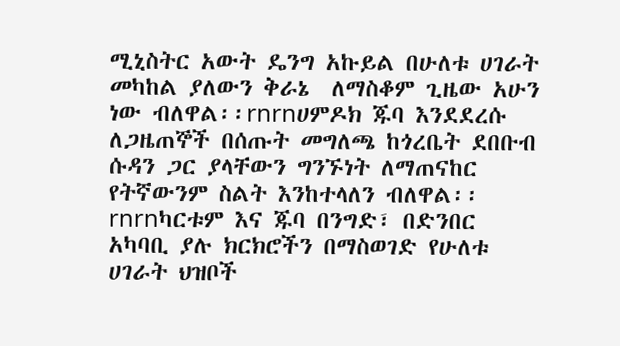ሚኒስትር አውት ዴንግ አኩይል በሁለቱ ሀገራት መካከል ያለውን ቅራኔ  ለማስቆም ጊዜው አሁን ነው ብለዋል፡፡rnrnሀምዶክ ጁባ እንደደረሱ ለጋዜጠኞች በሰጡት መግለጫ ከጎረቤት ደበቡብ ሱዳን ጋር ያላቸውን ግንኙነት ለማጠናከር የትኛውንም ስልት እንከተላለን ብለዋል፡፡rnrnካርቱም እና ጁባ በንግድ፣ በድንበር አካባቢ ያሉ ክርክሮችን በማስወገድ የሁለቱ ሀገራት ህዝቦች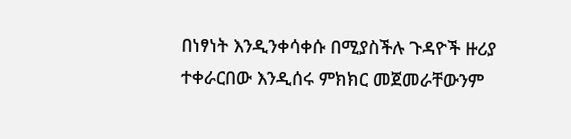በነፃነት እንዲንቀሳቀሱ በሚያስችሉ ጉዳዮች ዙሪያ ተቀራርበው እንዲሰሩ ምክክር መጀመራቸውንም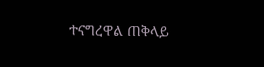ተናግረዋል ጠቅላይ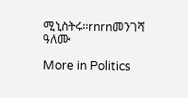ሚኒስትሩ፡፡rnrnመንገሻ ዓለሙ

More in Politics